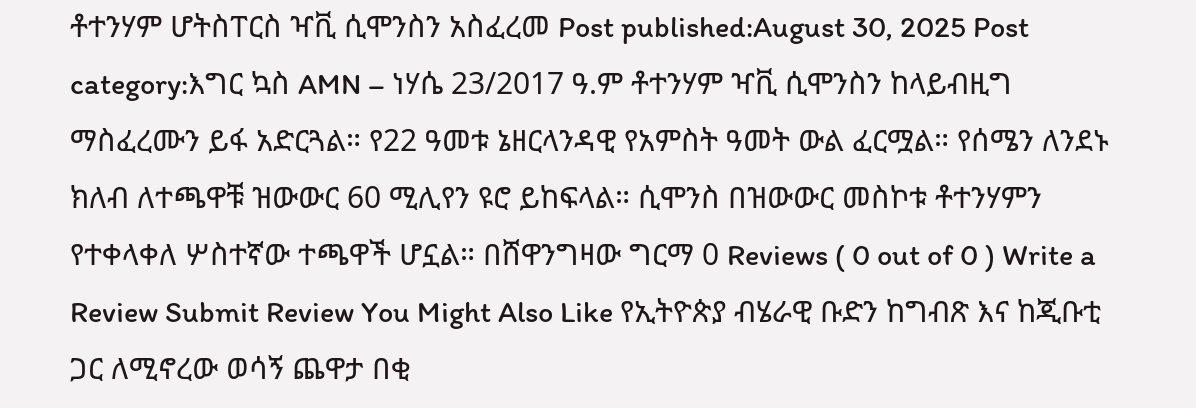ቶተንሃም ሆትስፐርስ ዣቪ ሲሞንስን አስፈረመ Post published:August 30, 2025 Post category:እግር ኳስ AMN – ነሃሴ 23/2017 ዓ.ም ቶተንሃም ዣቪ ሲሞንስን ከላይብዚግ ማስፈረሙን ይፋ አድርጓል። የ22 ዓመቱ ኔዘርላንዳዊ የአምስት ዓመት ውል ፈርሟል። የሰሜን ለንደኑ ክለብ ለተጫዋቹ ዝውውር 60 ሚሊየን ዩሮ ይከፍላል። ሲሞንስ በዝውውር መስኮቱ ቶተንሃምን የተቀላቀለ ሦስተኛው ተጫዋች ሆኗል። በሸዋንግዛው ግርማ 0 Reviews ( 0 out of 0 ) Write a Review Submit Review You Might Also Like የኢትዮጵያ ብሄራዊ ቡድን ከግብጽ እና ከጂቡቲ ጋር ለሚኖረው ወሳኝ ጨዋታ በቂ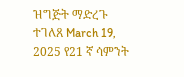ዝግጅት ማድረጉ ተገለጸ March 19, 2025 የ21 ኛ ሳምንት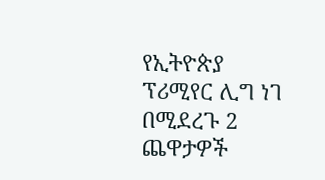የኢትዮጵያ ፕሪሚየር ሊግ ነገ በሚደረጉ 2 ጨዋታዎች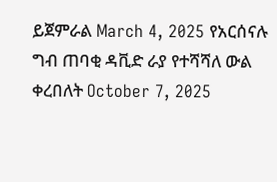ይጀምራል March 4, 2025 የአርሰናሉ ግብ ጠባቂ ዳቪድ ራያ የተሻሻለ ውል ቀረበለት October 7, 2025